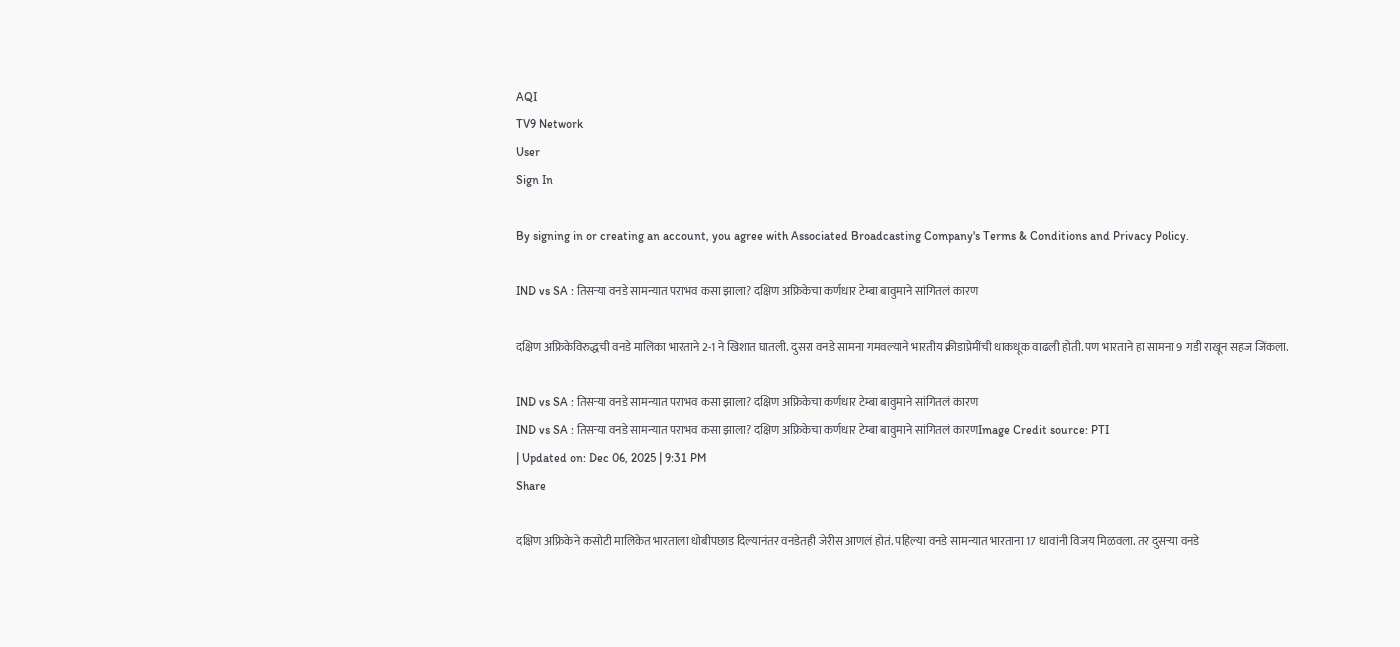AQI
TV9 Network
User
Sign In

By signing in or creating an account, you agree with Associated Broadcasting Company's Terms & Conditions and Privacy Policy.

IND vs SA : तिसऱ्या वनडे सामन्यात पराभव कसा झाला? दक्षिण अफ्रिकेचा कर्णधार टेम्बा बावुमाने सांगितलं कारण

दक्षिण अफ्रिकेविरुद्धची वनडे मालिका भारताने 2-1 ने खिशात घातली. दुसरा वनडे सामना गमवल्याने भारतीय क्रीडाप्रेमींची धाकधूक वाढली होती. पण भारताने हा सामना 9 गडी राखून सहज जिंकला.

IND vs SA : तिसऱ्या वनडे सामन्यात पराभव कसा झाला? दक्षिण अफ्रिकेचा कर्णधार टेम्बा बावुमाने सांगितलं कारण
IND vs SA : तिसऱ्या वनडे सामन्यात पराभव कसा झाला? दक्षिण अफ्रिकेचा कर्णधार टेम्बा बावुमाने सांगितलं कारणImage Credit source: PTI
| Updated on: Dec 06, 2025 | 9:31 PM
Share

दक्षिण अफ्रिकेने कसोटी मालिकेत भारताला धोबीपछाड दिल्यानंतर वनडेतही जेरीस आणलं होतं. पहिल्या वनडे सामन्यात भारताना 17 धावांनी विजय मिळवला. तर दुसऱ्या वनडे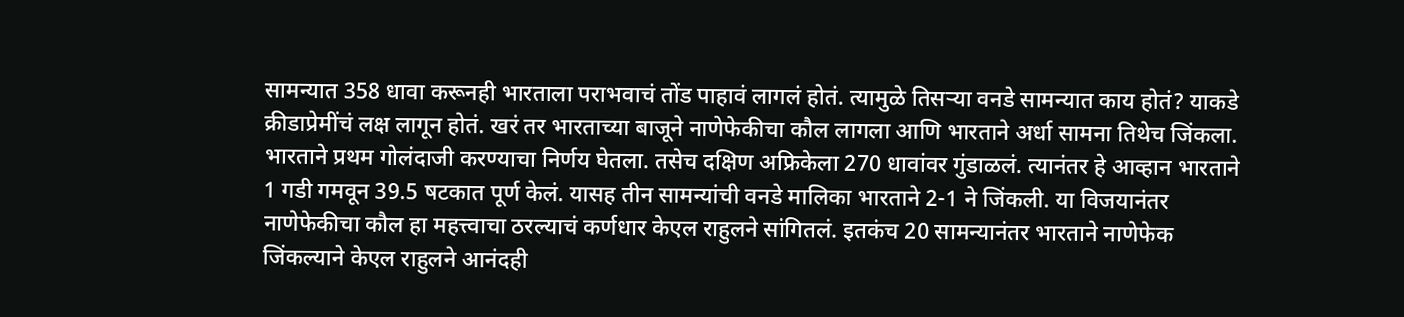सामन्यात 358 धावा करूनही भारताला पराभवाचं तोंड पाहावं लागलं होतं. त्यामुळे तिसऱ्या वनडे सामन्यात काय होतं? याकडे क्रीडाप्रेमींचं लक्ष लागून होतं. खरं तर भारताच्या बाजूने नाणेफेकीचा कौल लागला आणि भारताने अर्धा सामना तिथेच जिंकला. भारताने प्रथम गोलंदाजी करण्याचा निर्णय घेतला. तसेच दक्षिण अफ्रिकेला 270 धावांवर गुंडाळलं. त्यानंतर हे आव्हान भारताने 1 गडी गमवून 39.5 षटकात पूर्ण केलं. यासह तीन सामन्यांची वनडे मालिका भारताने 2-1 ने जिंकली. या विजयानंतर नाणेफेकीचा कौल हा महत्त्वाचा ठरल्याचं कर्णधार केएल राहुलने सांगितलं. इतकंच 20 सामन्यानंतर भारताने नाणेफेक जिंकल्याने केएल राहुलने आनंदही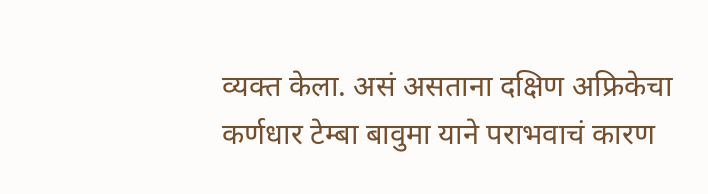व्यक्त केला. असं असताना दक्षिण अफ्रिकेचा कर्णधार टेम्बा बावुमा याने पराभवाचं कारण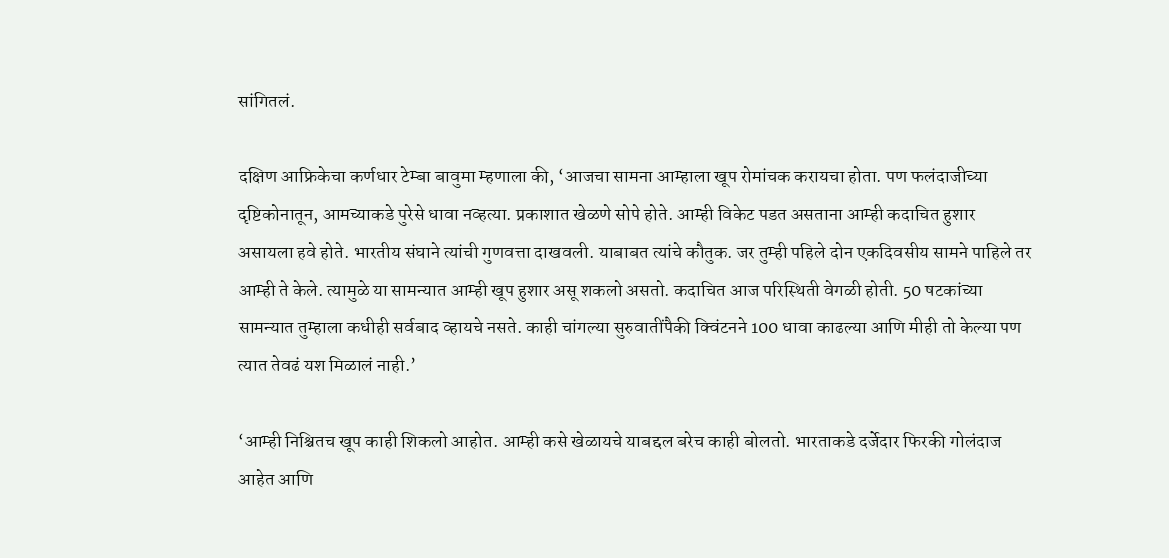सांगितलं.

दक्षिण आफ्रिकेचा कर्णधार टेम्बा बावुमा म्हणाला की, ‘आजचा सामना आम्हाला खूप रोमांचक करायचा होता. पण फलंदाजीच्या दृष्टिकोनातून, आमच्याकडे पुरेसे धावा नव्हत्या. प्रकाशात खेळणे सोपे होते. आम्ही विकेट पडत असताना आम्ही कदाचित हुशार असायला हवे होते. भारतीय संघाने त्यांची गुणवत्ता दाखवली. याबाबत त्यांचे कौतुक. जर तुम्ही पहिले दोन एकदिवसीय सामने पाहिले तर आम्ही ते केले. त्यामुळे या सामन्यात आम्ही खूप हुशार असू शकलो असतो. कदाचित आज परिस्थिती वेगळी होती. 50 षटकांच्या सामन्यात तुम्हाला कधीही सर्वबाद व्हायचे नसते. काही चांगल्या सुरुवातींपैकी क्विंटनने 100 धावा काढल्या आणि मीही तो केल्या पण त्यात तेवढं यश मिळालं नाही.’

‘आम्ही निश्चितच खूप काही शिकलो आहोत. आम्ही कसे खेळायचे याबद्दल बरेच काही बोलतो. भारताकडे दर्जेदार फिरकी गोलंदाज आहेत आणि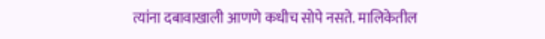त्यांना दबावाखाली आणणे कधीच सोपे नसते. मालिकेतील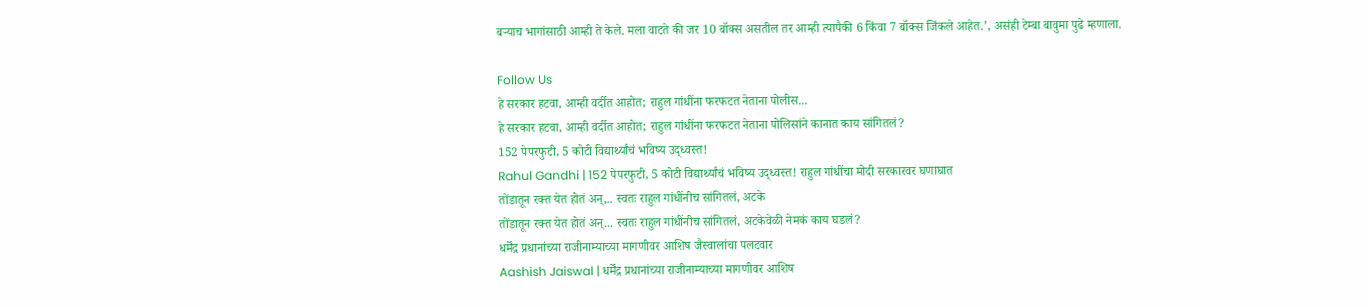बऱ्याच भागांसाठी आम्ही ते केले. मला वाटते की जर 10 बॉक्स असतील तर आम्ही त्यापैकी 6 किंवा 7 बॉक्स जिंकले आहेत.’, असंही टेम्बा बावुमा पुढे म्हणाला.

Follow Us
हे सरकार हटवा, आम्ही वर्दीत आहोत; राहुल गांधींना फरफटत नेताना पोलीस...
हे सरकार हटवा, आम्ही वर्दीत आहोत; राहुल गांधींना फरफटत नेताना पोलिसांने कानात काय सांगितलं?
152 पेपरफुटी, 5 कोटी विद्यार्थ्यांचं भविष्य उद्ध्वस्त!
Rahul Gandhi | 152 पेपरफुटी, 5 कोटी विद्यार्थ्यांचं भविष्य उद्ध्वस्त! राहुल गांधींचा मोदी सरकारवर घणाघात
तोंडातून रक्त येत होतं अन्,.. स्वतः राहुल गांधींनीच सांगितलं, अटके
तोंडातून रक्त येत होतं अन्... स्वतः राहुल गांधींनीच सांगितलं, अटकेवेळी नेमकं काय घडलं?
धर्मेंद्र प्रधानांच्या राजीनाम्याच्या मागणीवर आशिष जैस्वालांचा पलटवार
Aashish Jaiswal | धर्मेंद्र प्रधानांच्या राजीनाम्याच्या मागणीवर आशिष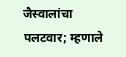जैस्वालांचा पलटवार; म्हणाले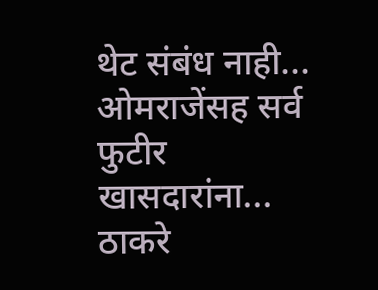थेट संबंध नाही...
ओमराजेंसह सर्व फुटीर खासदारांना... ठाकरे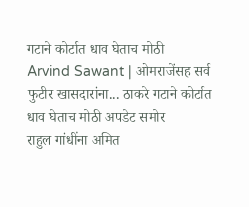गटाने कोर्टात धाव घेताच मोठी
Arvind Sawant | ओमराजेंसह सर्व फुटीर खासदारांना... ठाकरे गटाने कोर्टात धाव घेताच मोठी अपडेट समोर
राहुल गांधींना अमित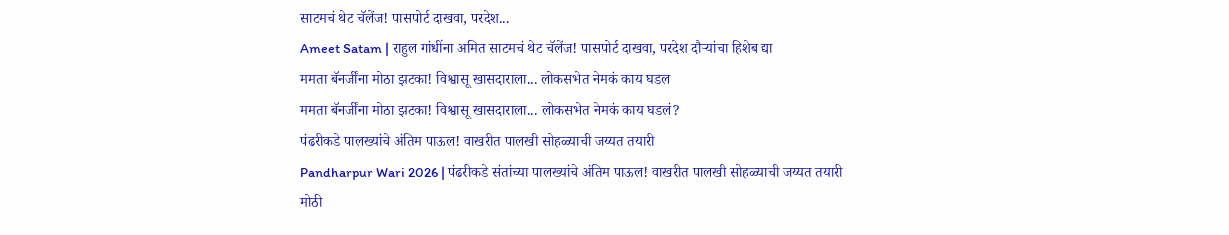साटमचं थेट चॅलेंज! पासपोर्ट दाखवा, परदेश...
Ameet Satam | राहुल गांधींना अमित साटमचं थेट चॅलेंज! पासपोर्ट दाखवा, परदेश दौऱ्यांचा हिशेब द्या
ममता बॅनर्जींना मोठा झटका! विश्वासू खासदाराला... लोकसभेत नेमकं काय घडल
ममता बॅनर्जींना मोठा झटका! विश्वासू खासदाराला... लोकसभेत नेमकं काय घडलं?
पंढरीकडे पालख्यांचे अंतिम पाऊल! वाखरीत पालखी सोहळ्याची जय्यत तयारी
Pandharpur Wari 2026 | पंढरीकडे संतांच्या पालख्यांचे अंतिम पाऊल! वाखरीत पालखी सोहळ्याची जय्यत तयारी
मोठी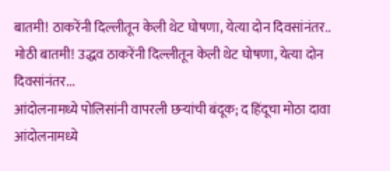बातमी! ठाकरेंनी दिल्लीतून केली थेट घोषणा, येत्या दोन दिवसांनंतर..
मोठी बातमी! उद्धव ठाकरेंनी दिल्लीतून केली थेट घोषणा, येत्या दोन दिवसांनंतर...
आंदोलनामध्ये पोलिसांनी वापरली छऱ्यांची बंदूक; द हिंदूचा मोठा दावा
आंदोलनामध्ये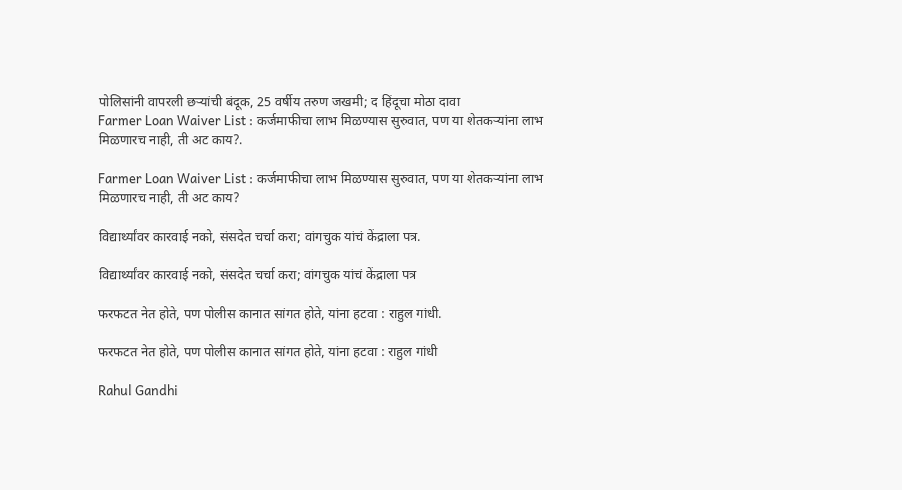पोलिसांनी वापरली छऱ्यांची बंदूक, 25 वर्षीय तरुण जखमी; द हिंदूचा मोठा दावा
Farmer Loan Waiver List : कर्जमाफीचा लाभ मिळण्यास सुरुवात, पण या शेतकऱ्यांना लाभ मिळणारच नाही, ती अट काय?.

Farmer Loan Waiver List : कर्जमाफीचा लाभ मिळण्यास सुरुवात, पण या शेतकऱ्यांना लाभ मिळणारच नाही, ती अट काय?

विद्यार्थ्यांवर कारवाई नको, संसदेत चर्चा करा; वांगचुक यांचं केंद्राला पत्र.

विद्यार्थ्यांवर कारवाई नको, संसदेत चर्चा करा; वांगचुक यांचं केंद्राला पत्र

फरफटत नेत होते, पण पोलीस कानात सांगत होते, यांना हटवा : राहुल गांधी.

फरफटत नेत होते, पण पोलीस कानात सांगत होते, यांना हटवा : राहुल गांधी

Rahul Gandhi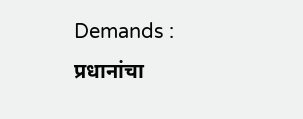Demands : प्रधानांचा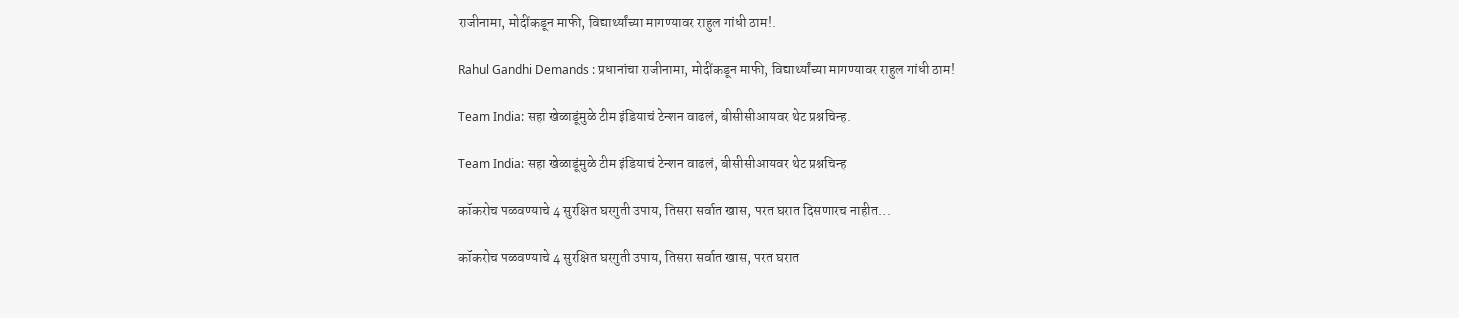राजीनामा, मोदींकडून माफी, विद्यार्थ्यांच्या मागण्यावर राहुल गांधी ठाम!.

Rahul Gandhi Demands : प्रधानांचा राजीनामा, मोदींकडून माफी, विद्यार्थ्यांच्या मागण्यावर राहुल गांधी ठाम!

Team India: सहा खेळाडूंमुळे टीम इंडियाचं टेन्शन वाढलं, बीसीसीआयवर थेट प्रश्नचिन्ह.

Team India: सहा खेळाडूंमुळे टीम इंडियाचं टेन्शन वाढलं, बीसीसीआयवर थेट प्रश्नचिन्ह

कॉकरोच पळवण्याचे 4 सुरक्षित घरगुती उपाय, तिसरा सर्वात खास, परत घरात दिसणारच नाहीत...

कॉकरोच पळवण्याचे 4 सुरक्षित घरगुती उपाय, तिसरा सर्वात खास, परत घरात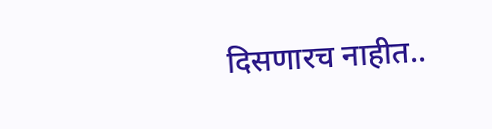दिसणारच नाहीत..